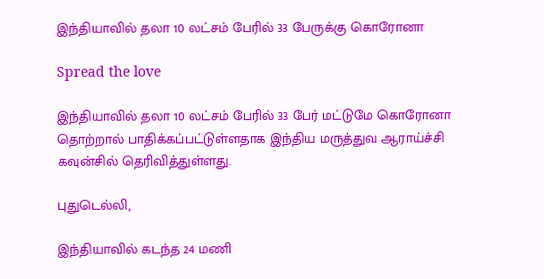இந்தியாவில் தலா 10 லட்சம் பேரில் 33 பேருக்கு கொரோனா

Spread the love

இந்தியாவில் தலா 10 லட்சம் பேரில் 33 பேர் மட்டுமே கொரோனா தொற்றால் பாதிக்கப்பட்டுள்ளதாக இந்திய மருத்துவ ஆராய்ச்சி கவுன்சில் தெரிவித்துள்ளது.

புதுடெல்லி,

இந்தியாவில் கடந்த 24 மணி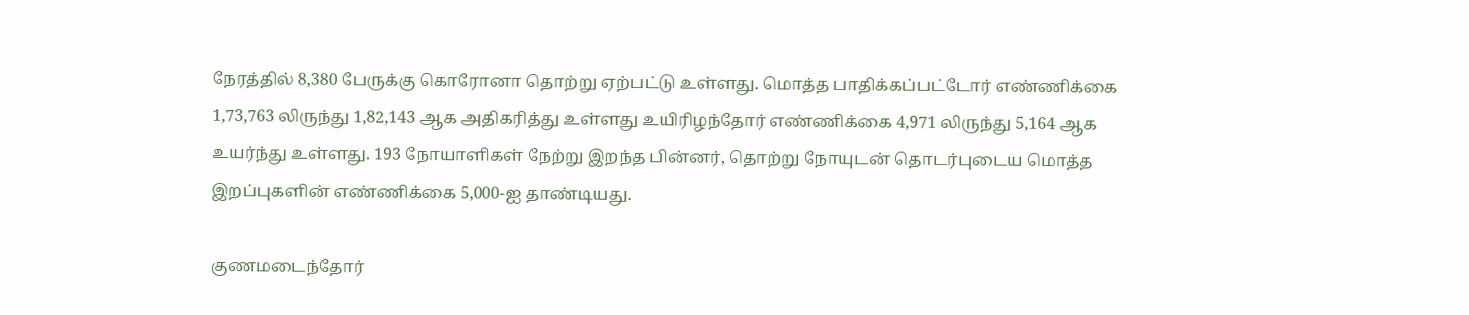நேரத்தில் 8,380 பேருக்கு கொரோனா தொற்று ஏற்பட்டு உள்ளது. மொத்த பாதிக்கப்பட்டோர் எண்ணிக்கை 1,73,763 லிருந்து 1,82,143 ஆக அதிகரித்து உள்ளது உயிரிழந்தோர் எண்ணிக்கை 4,971 லிருந்து 5,164 ஆக உயர்ந்து உள்ளது. 193 நோயாளிகள் நேற்று இறந்த பின்னர், தொற்று நோயுடன் தொடர்புடைய மொத்த இறப்புகளின் எண்ணிக்கை 5,000-ஐ தாண்டியது.

குணமடைந்தோர்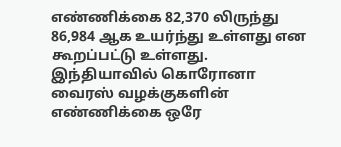எண்ணிக்கை 82,370 லிருந்து 86,984 ஆக உயர்ந்து உள்ளது என கூறப்பட்டு உள்ளது. இந்தியாவில் கொரோனா வைரஸ் வழக்குகளின் எண்ணிக்கை ஒரே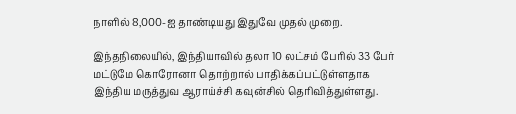நாளில் 8,000-ஐ தாண்டியது இதுவே முதல் முறை.

இந்தநிலையில், இந்தியாவில் தலா 10 லட்சம் பேரில் 33 பேர் மட்டுமே கொரோனா தொற்றால் பாதிக்கப்பட்டுள்ளதாக இந்திய மருத்துவ ஆராய்ச்சி கவுன்சில் தெரிவித்துள்ளது.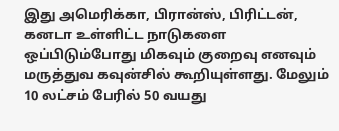இது அமெரிக்கா, பிரான்ஸ், பிரிட்டன், கனடா உள்ளிட்ட நாடுகளை ஒப்பிடும்போது மிகவும் குறைவு எனவும் மருத்துவ கவுன்சில் கூறியுள்ளது. மேலும் 10 லட்சம் பேரில் 50 வயது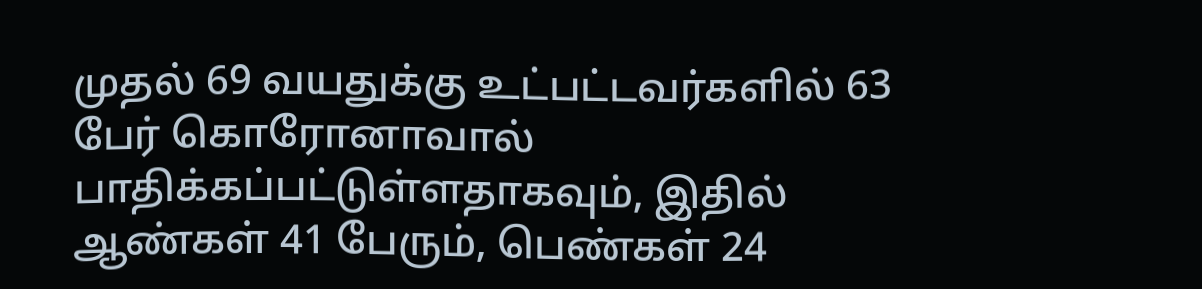முதல் 69 வயதுக்கு உட்பட்டவர்களில் 63 பேர் கொரோனாவால் பாதிக்கப்பட்டுள்ளதாகவும், இதில் ஆண்கள் 41 பேரும், பெண்கள் 24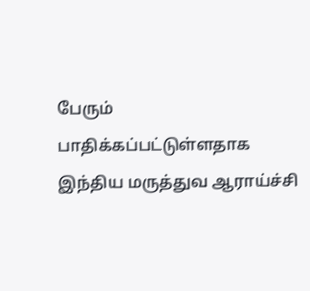பேரும் பாதிக்கப்பட்டுள்ளதாக இந்திய மருத்துவ ஆராய்ச்சி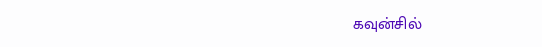கவுன்சில்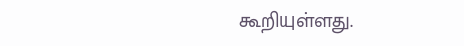கூறியுள்ளது.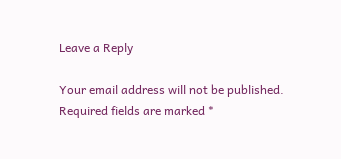Leave a Reply

Your email address will not be published. Required fields are marked *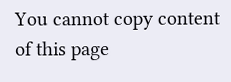You cannot copy content of this page